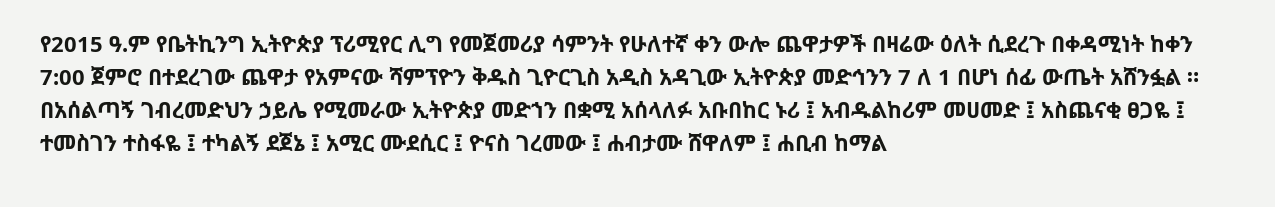የ2015 ዓ.ም የቤትኪንግ ኢትዮጵያ ፕሪሚየር ሊግ የመጀመሪያ ሳምንት የሁለተኛ ቀን ውሎ ጨዋታዎች በዛሬው ዕለት ሲደረጉ በቀዳሚነት ከቀን 7:00 ጀምሮ በተደረገው ጨዋታ የአምናው ሻምፕዮን ቅዱስ ጊዮርጊስ አዲስ አዳጊው ኢትዮጵያ መድኅንን 7 ለ 1 በሆነ ሰፊ ውጤት አሸንፏል ።
በአሰልጣኝ ገብረመድህን ኃይሌ የሚመራው ኢትዮጵያ መድኀን በቋሚ አሰላለፉ አቡበከር ኑሪ ፤ አብዱልከሪም መሀመድ ፤ አስጨናቂ ፀጋዬ ፤ ተመስገን ተስፋዬ ፤ ተካልኝ ደጀኔ ፤ አሚር ሙደሲር ፤ ዮናስ ገረመው ፤ ሐብታሙ ሸዋለም ፤ ሐቢብ ከማል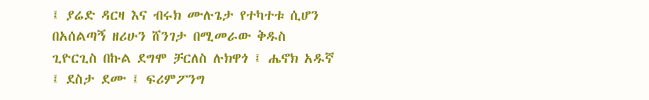፤ ያሬድ ዳርዛ እና ብሩክ ሙሉጌታ የተካተቱ ሲሆን በአሰልጣኝ ዘሪሁን ሸንገታ በሚመራው ቅዱስ ጊዮርጊስ በኩል ደግሞ ቻርለስ ሉክዋጎ ፤ ሔኖክ አዱኛ ፤ ደስታ ደሙ ፤ ፍሪምፖንግ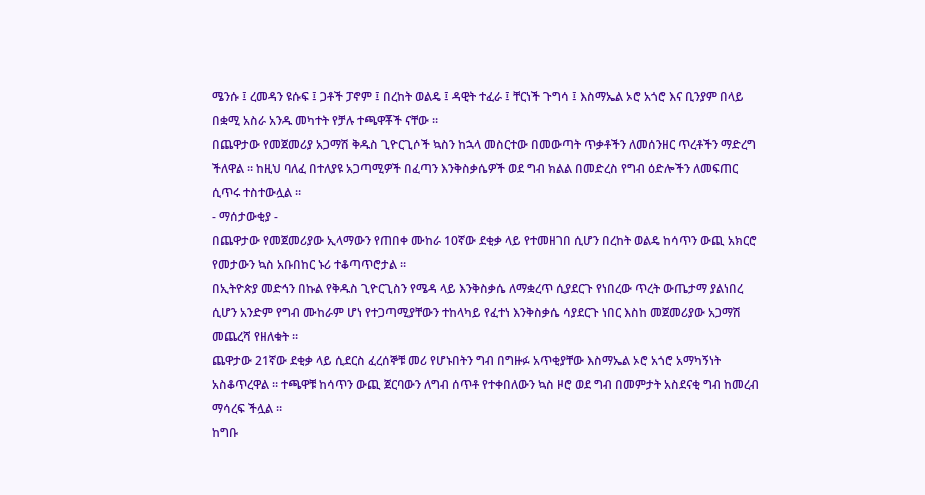ሜንሱ ፤ ረመዳን ዩሱፍ ፤ ጋቶች ፓኖም ፤ በረከት ወልዴ ፤ ዳዊት ተፈራ ፤ ቸርነች ጉግሳ ፤ እስማኤል ኦሮ አጎሮ እና ቢንያም በላይ በቋሚ አስራ አንዱ መካተት የቻሉ ተጫዋቾች ናቸው ።
በጨዋታው የመጀመሪያ አጋማሽ ቅዱስ ጊዮርጊሶች ኳስን ከኋላ መስርተው በመውጣት ጥቃቶችን ለመሰንዘር ጥረቶችን ማድረግ ችለዋል ። ከዚህ ባለፈ በተለያዩ አጋጣሚዎች በፈጣን እንቅስቃሴዎች ወደ ግብ ክልል በመድረስ የግብ ዕድሎችን ለመፍጠር ሲጥሩ ተስተውሏል ።
- ማሰታውቂያ -
በጨዋታው የመጀመሪያው ኢላማውን የጠበቀ ሙከራ 10ኛው ደቂቃ ላይ የተመዘገበ ሲሆን በረከት ወልዴ ከሳጥን ውጪ አክርሮ የመታውን ኳስ አቡበከር ኑሪ ተቆጣጥሮታል ።
በኢትዮጵያ መድኅን በኩል የቅዱስ ጊዮርጊስን የሜዳ ላይ እንቅስቃሴ ለማቋረጥ ሲያደርጉ የነበረው ጥረት ውጤታማ ያልነበረ ሲሆን አንድም የግብ ሙከራም ሆነ የተጋጣሚያቸውን ተከላካይ የፈተነ እንቅስቃሴ ሳያደርጉ ነበር እስከ መጀመሪያው አጋማሽ መጨረሻ የዘለቁት ።
ጨዋታው 21ኛው ደቂቃ ላይ ሲደርስ ፈረሰኞቹ መሪ የሆኑበትን ግብ በግዙፉ አጥቂያቸው እስማኤል ኦሮ አጎሮ አማካኝነት አስቆጥረዋል ። ተጫዋቹ ከሳጥን ውጪ ጀርባውን ለግብ ሰጥቶ የተቀበለውን ኳስ ዞሮ ወደ ግብ በመምታት አስደናቂ ግብ ከመረብ ማሳረፍ ችሏል ።
ከግቡ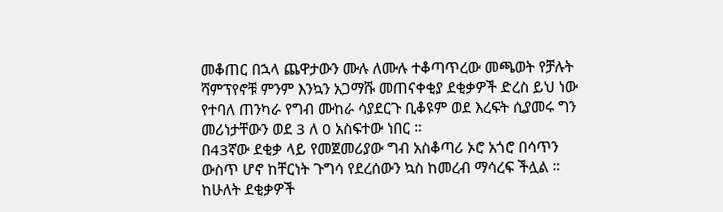መቆጠር በኋላ ጨዋታውን ሙሉ ለሙሉ ተቆጣጥረው መጫወት የቻሉት ሻምፕየኖቹ ምንም እንኳን አጋማሹ መጠናቀቂያ ደቂቃዎች ድረስ ይህ ነው የተባለ ጠንካራ የግብ ሙከራ ሳያደርጉ ቢቆዩም ወደ እረፍት ሲያመሩ ግን መሪነታቸውን ወደ 3 ለ 0 አስፍተው ነበር ።
በ43ኛው ደቂቃ ላይ የመጀመሪያው ግብ አስቆጣሪ ኦሮ አጎሮ በሳጥን ውስጥ ሆኖ ከቸርነት ጉግሳ የደረሰውን ኳስ ከመረብ ማሳረፍ ችሏል ።
ከሁለት ደቂቃዎች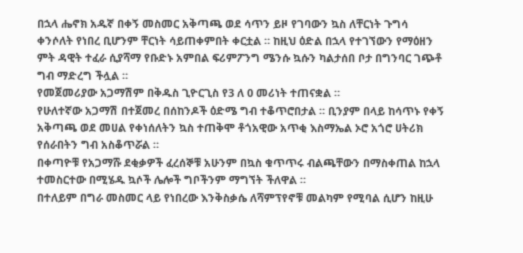በኋላ ሔኖክ አዱኛ በቀኝ መስመር አቅጣጫ ወደ ሳጥን ይዞ የገባውን ኳስ ለቸርነት ጉግሳ ቀንሶለት የነበረ ቢሆንም ቸርነት ሳይጠቀምበት ቀርቷል ። ከዚህ ዕድል በኋላ የተገኘውን የማዕዘን ምት ዳዊት ተፈራ ሲያሻማ የቡድኑ አምበል ፍሪምፖንግ ሜንሱ ኳሱን ካልታሰበ ቦታ በግንባር ገጭቶ ግብ ማድረግ ችሏል ።
የመጀመሪያው አጋማሽም በቅዱስ ጊዮርጊስ የ3 ለ 0 መሪነት ተጠናቋል ።
የሁለተኛው አጋማሽ በተጀመረ በሰከንዶች ዕድሜ ግብ ተቆጥሮበታል ። ቢንያም በላይ ከሳጥኑ የቀኝ አቅጣጫ ወደ መሀል የቀነሰለትን ኳስ ተጠቅሞ ቶጎአዊው አጥቂ እስማኤል ኦሮ አጎሮ ሀትሪክ የሰራበትን ግብ አስቆጥሯል ።
በቀጣዮቹ የአጋማሹ ደቂቃዎች ፈረሰኞቹ አሁንም በኳስ ቁጥጥሩ ብልጫቸውን በማስቀጠል ከኋላ ተመስርተው በሚሄዱ ኳሶች ሌሎች ግቦችንም ማግኘት ችለዋል ።
በተለይም በግራ መስመር ላይ የነበረው እንቅስቃሴ ለሻምፕየኖቹ መልካም የሚባል ሲሆን ከዚሁ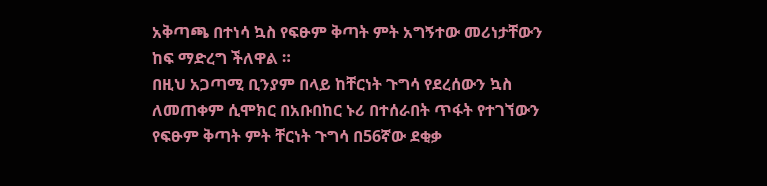አቅጣጫ በተነሳ ኳስ የፍፁም ቅጣት ምት አግኝተው መሪነታቸውን ከፍ ማድረግ ችለዋል ።
በዚህ አጋጣሚ ቢንያም በላይ ከቸርነት ጉግሳ የደረሰውን ኳስ ለመጠቀም ሲሞክር በአቡበከር ኑሪ በተሰራበት ጥፋት የተገኘውን የፍፁም ቅጣት ምት ቸርነት ጉግሳ በ56ኛው ደቂቃ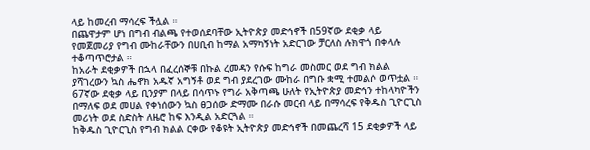ላይ ከመረብ ማሳረፍ ችሏል ።
በጨዋታም ሆነ በግብ ብልጫ የተወሰደባቸው ኢትዮጵያ መድኅኖች በ59ኛው ደቂቃ ላይ የመጀመሪያ የግብ ሙከራቸውን በሀቢብ ከማል አማካኝነት አድርገው ቻርለስ ሉክዋጎ በቀላሉ ተቆጣጥሮታል ።
ከአራት ደቂቃዎች በኋላ በፈረሰኞቹ በኩል ረመዳን የሱፍ ከግራ መስመር ወደ ግብ ክልል ያሻገረውን ኳስ ሔኖክ አዱኛ አግኝቶ ወደ ግብ ያደረገው ሙከራ በግቡ ቋሚ ተመልሶ ወጥቷል ።
67ኛው ደቂቃ ላይ ቢንያም በላይ በሳጥኑ የግራ አቅጣጫ ሁለት የኢትዮጵያ መድኅን ተከላካዮችን በማለፍ ወደ መሀል የቀነሰውን ኳስ ፀጋሰው ድማሙ በራሱ መርብ ላይ በማሳረፍ የቅዱስ ጊዮርጊስ መሪነት ወደ ስድስት ለዜሮ ከፍ እንዲል አድርጓል ።
ከቅዱስ ጊዮርጊስ የግብ ክልል ርቀው የቆዩት ኢትዮጵያ መድኅኖች በመጨረሻ 15 ደቂቃዎች ላይ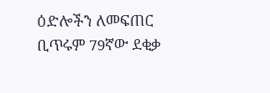ዕድሎችን ለመፍጠር ቢጥሩም 79ኛው ደቂቃ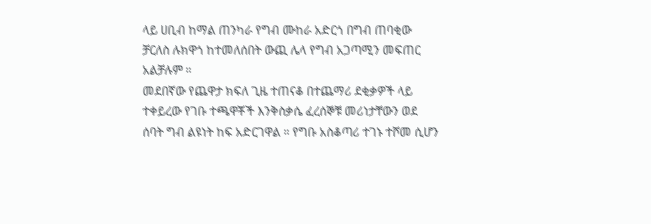ላይ ሀቢብ ከማል ጠንካራ የግብ ሙከራ አድርጎ በግብ ጠባቂው ቻርለስ ሉክዋጎ ከተመለሰበት ውጪ ሌላ የግብ አጋጣሚን መፍጠር አልቻሉም ።
መደበኛው የጨዋታ ክፍለ ጊዜ ተጠናቆ በተጨማሪ ደቂቃዎች ላይ ተቀይረው የገቡ ተጫዋቾች እንቅስቃሴ ፈረሰኞቹ መሪነታቸውን ወደ ሰባት ግብ ልዩነት ከፍ አድርገዋል ። የግቡ አስቆጣሪ ተገኑ ተሾመ ሲሆን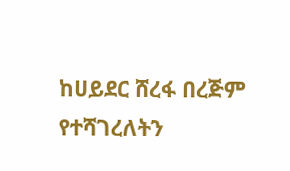ከሀይደር ሸረፋ በረጅም የተሻገረለትን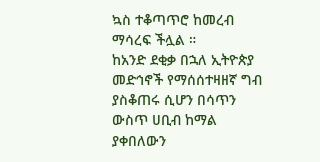ኳስ ተቆጣጥሮ ከመረብ ማሳረፍ ችሏል ።
ከአንድ ደቂቃ በኋለ ኢትዮጵያ መድኅኖች የማሰሰተዛዘኛ ግብ ያስቆጠሩ ሲሆን በሳጥን ውስጥ ሀቢብ ከማል ያቀበለውን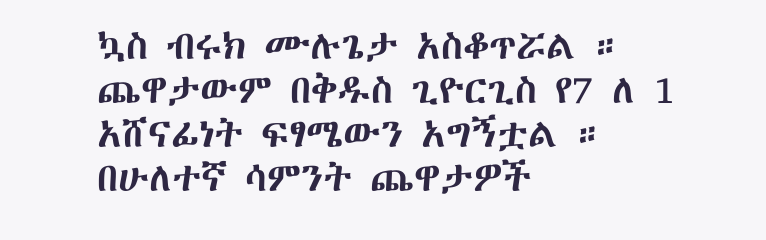ኳስ ብሩክ ሙሉጌታ አስቆጥሯል ።
ጨዋታውም በቅዱስ ጊዮርጊስ የ7 ለ 1 አሸናፊነት ፍፃሜውን አግኝቷል ።
በሁለተኛ ሳምንት ጨዋታዎች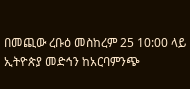በመጪው ረቡዕ መስከረም 25 10:00 ላይ ኢትዮጵያ መድኅን ከአርባምንጭ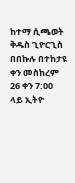ከተማ ሲጫወት ቅዱስ ጊዮርጊስ በበኩሉ በተከታዩ ቀን መስከረም 26 ቀን 7:00 ላይ ኢትዮ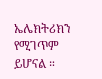ኤሌክትሪክን የሚገጥም ይሆናል ።